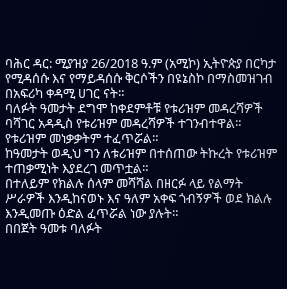ባሕር ዳር: ሚያዝያ 26/2018 ዓ.ም (አሚኮ) ኢትዮጵያ በርካታ የሚዳሰሱ እና የማይዳሰሱ ቅርሶችን በዩኔስኮ በማስመዝገብ በአፍሪካ ቀዳሚ ሀገር ናት።
ባለፉት ዓመታት ደግሞ ከቀደምቶቹ የቱሪዝም መዳረሻዎች ባሻገር አዳዲስ የቱሪዝም መዳረሻዎች ተገንብተዋል። የቱሪዝም መነቃቃትም ተፈጥሯል።
ከዓመታት ወዲህ ግን ለቱሪዝም በተሰጠው ትኩረት የቱሪዝም ተጠቃሚነት እያደረገ መጥቷል።
በተለይም የክልሉ ሰላም መሻሻል በዘርፉ ላይ የልማት ሥራዎች እንዲከናወኑ እና ዓለም አቀፍ ጎብኝዎች ወደ ክልሉ እንዲመጡ ዕድል ፈጥሯል ነው ያሉት።
በበጀት ዓመቱ ባለፉት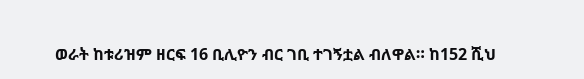ወራት ከቱሪዝም ዘርፍ 16 ቢሊዮን ብር ገቢ ተገኝቷል ብለዋል። ከ152 ሺህ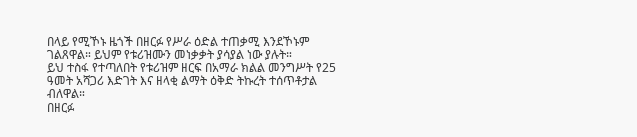በላይ የሚኾኑ ዜጎች በዘርፉ የሥራ ዕድል ተጠቃሚ እንደኾኑም ገልጸዋል። ይህም የቱሪዝሙን መነቃቃት ያሳያል ነው ያሉት።
ይህ ተስፋ የተጣለበት የቱሪዝም ዘርፍ በአማራ ክልል መንግሥት የ25 ዓመት አሻጋሪ እድገት እና ዘላቂ ልማት ዕቅድ ትኩረት ተሰጥቶታል ብለዋል።
በዘርፉ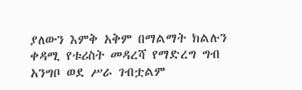ያለውን እምቅ አቅም በማልማት ክልሉን ቀዳሚ የቱሪስት መዳረሻ የማድረግ ግብ አንግቦ ወደ ሥራ ገብቷልም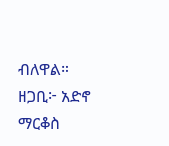ብለዋል።
ዘጋቢ፦ አድኖ ማርቆስ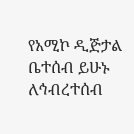የአሚኮ ዲጅታል ቤተሰብ ይሁኑ
ለኅብረተሰብ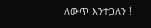ለውጥ እንተጋለን !